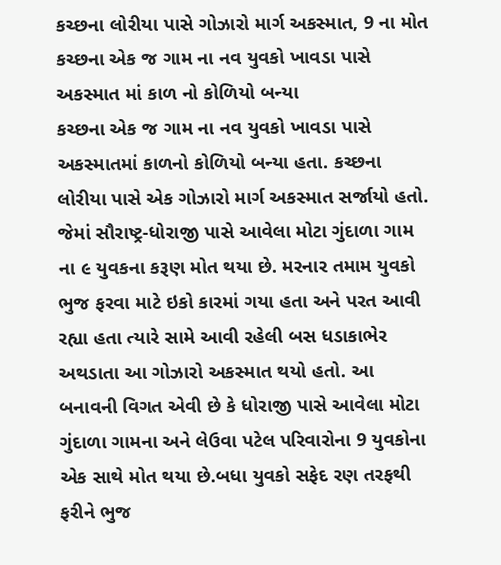કચ્છના લોરીયા પાસે ગોઝારો માર્ગ અકસ્માત, 9 ના મોત
કચ્છના એક જ ગામ ના નવ યુવકો ખાવડા પાસે અકસ્માત માં કાળ નો કોળિયો બન્યા
કચ્છના એક જ ગામ ના નવ યુવકો ખાવડા પાસે અકસ્માતમાં કાળનો કોળિયો બન્યા હતા. કચ્છના લોરીયા પાસે એક ગોઝારો માર્ગ અકસ્માત સર્જાયો હતો. જેમાં સૌરાષ્ટ્ર-ધોરાજી પાસે આવેલા મોટા ગુંદાળા ગામ ના ૯ યુવકના કરૂણ મોત થયા છે. મરનાર તમામ યુવકો ભુજ ફરવા માટે ઇકો કારમાં ગયા હતા અને પરત આવી રહ્યા હતા ત્યારે સામે આવી રહેલી બસ ધડાકાભેર અથડાતા આ ગોઝારો અકસ્માત થયો હતો. આ બનાવની વિગત એવી છે કે ધોરાજી પાસે આવેલા મોટા ગુંદાળા ગામના અને લેઉવા પટેલ પરિવારોના 9 યુવકોના એક સાથે મોત થયા છે.બધા યુવકો સફેદ રણ તરફથી ફરીને ભુજ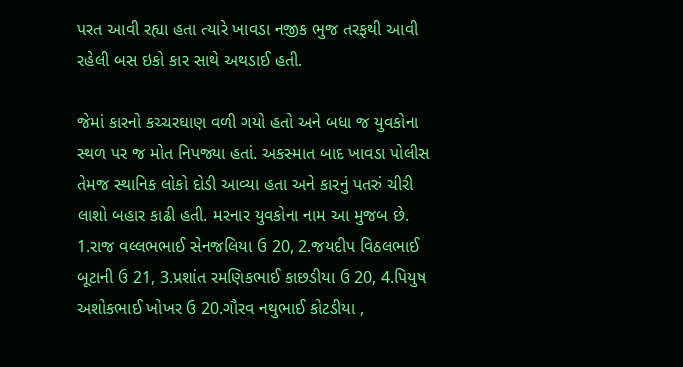પરત આવી રહ્યા હતા ત્યારે ખાવડા નજીક ભુજ તરફથી આવી રહેલી બસ ઇકો કાર સાથે અથડાઈ હતી.

જેમાં કારનો કચ્ચરઘાણ વળી ગયો હતો અને બધા જ યુવકોના સ્થળ પર જ મોત નિપજ્યા હતાં. અકસ્માત બાદ ખાવડા પોલીસ તેમજ સ્થાનિક લોકો દોડી આવ્યા હતા અને કારનું પતરું ચીરી લાશો બહાર કાઢી હતી. મરનાર યુવકોના નામ આ મુજબ છે. 1.રાજ વલ્લભભાઈ સેનજલિયા ઉ 20, 2.જયદીપ વિઠલભાઈ બૂટાની ઉ 21, 3.પ્રશાંત રમણિકભાઈ કાછડીયા ઉ 20, 4.પિયુષ અશોકભાઈ ખોખર ઉ 20.ગૌરવ નથુભાઈ કોટડીયા ,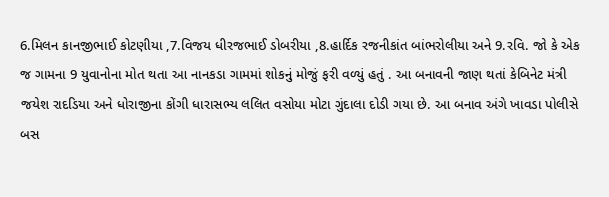6.મિલન કાનજીભાઈ કોટણીયા ,7.વિજય ધીરજભાઈ ડોબરીયા ,8.હાર્દિક રજનીકાંત બાંભરોલીયા અને 9.રવિ. જો કે એક જ ગામના 9 યુવાનોના મોત થતા આ નાનકડા ગામમાં શોકનું મોજું ફરી વળ્યું હતું . આ બનાવની જાણ થતાં કેબિનેટ મંત્રી જયેશ રાદડિયા અને ધોરાજીના કોંગી ધારાસભ્ય લલિત વસોયા મોટા ગુંદાલા દોડી ગયા છે. આ બનાવ અંગે ખાવડા પોલીસે બસ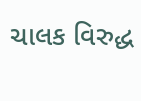ચાલક વિરુદ્ધ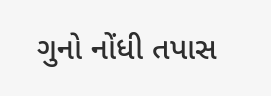ગુનો નોંધી તપાસ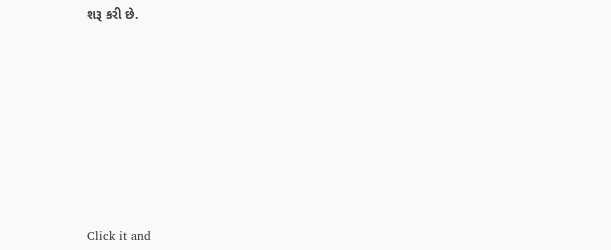શરૂ કરી છે.












Click it and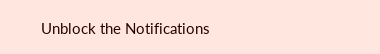Unblock the Notifications